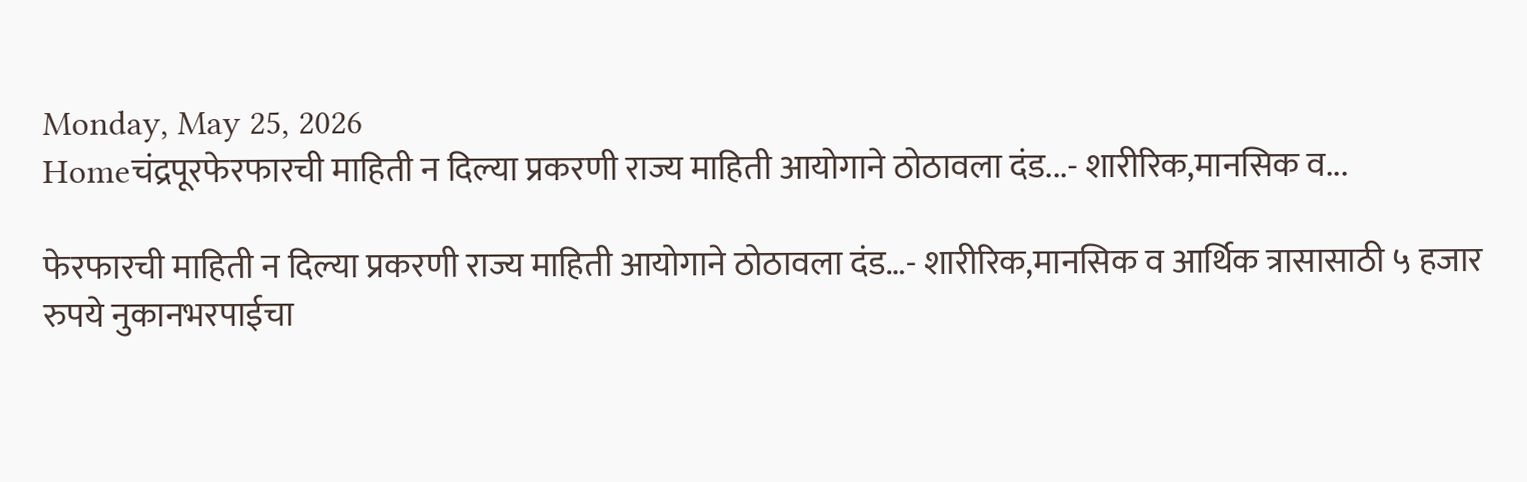Monday, May 25, 2026
Homeचंद्रपूरफेरफारची माहिती न दिल्या प्रकरणी राज्य माहिती आयोगाने ठोठावला दंड...- शारीरिक,मानसिक व...

फेरफारची माहिती न दिल्या प्रकरणी राज्य माहिती आयोगाने ठोठावला दंड…- शारीरिक,मानसिक व आर्थिक त्रासासाठी ५ हजार रुपये नुकानभरपाईचा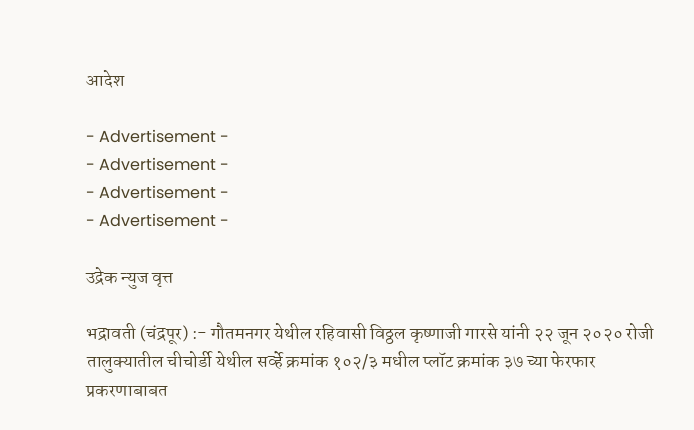आदेश

- Advertisement -
- Advertisement -
- Advertisement -
- Advertisement -

उद्रेक न्युज वृत्त

भद्रावती (चंद्रपूर) :- गौतमनगर येथील रहिवासी विठ्ठल कृष्णाजी गारसे यांनी २२ जून २०२० रोजी तालुक्यातील चीचोर्डी येथील सर्व्हे क्रमांक १०२/३ मधील प्लॉट क्रमांक ३७ च्या फेरफार प्रकरणाबाबत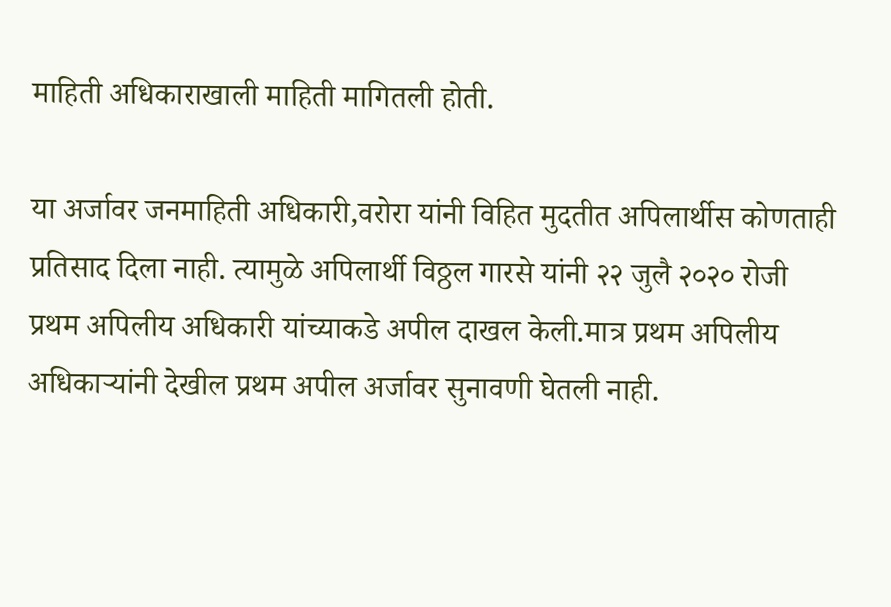माहिती अधिकाराखाली माहिती मागितली होती.

या अर्जावर जनमाहिती अधिकारी,वरोरा यांनी विहित मुदतीत अपिलार्थीस कोणताही प्रतिसाद दिला नाही. त्यामुळे अपिलार्थी विठ्ठल गारसे यांनी २२ जुलै २०२० रोजी प्रथम अपिलीय अधिकारी यांच्याकडे अपील दाखल केली.मात्र प्रथम अपिलीय अधिकाऱ्यांनी देखील प्रथम अपील अर्जावर सुनावणी घेतली नाही.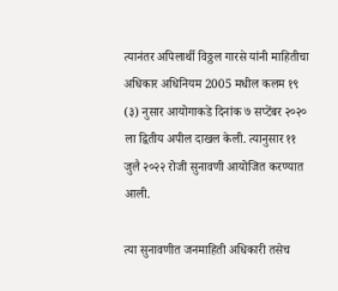त्यानंतर अपिलार्थी विठ्ठल गारसे यांनी माहितीचा अधिकार अधिनियम 2005 मधील कलम १९ (३) नुसार आयोगाकडे दिनांक ७ सप्टेंबर २०२० ला द्वितीय अपील दाखल केली. त्यानुसार ११ जुलै २०२२ रोजी सुनावणी आयोजित करण्यात आली.

त्या सुनावणीत जनमाहिती अधिकारी तसेच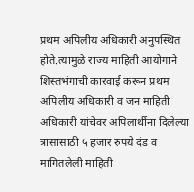प्रथम अपिलीय अधिकारी अनुपस्थित होते.त्यामुळे राज्य माहिती आयोगाने शिस्तभंगाची कारवाई करून प्रथम अपिलीय अधिकारी व जन माहिती अधिकारी यांचेवर अपिलार्थीना दिलेल्या त्रासासाठी ५ हजार रुपये दंड व मागितलेली माहिती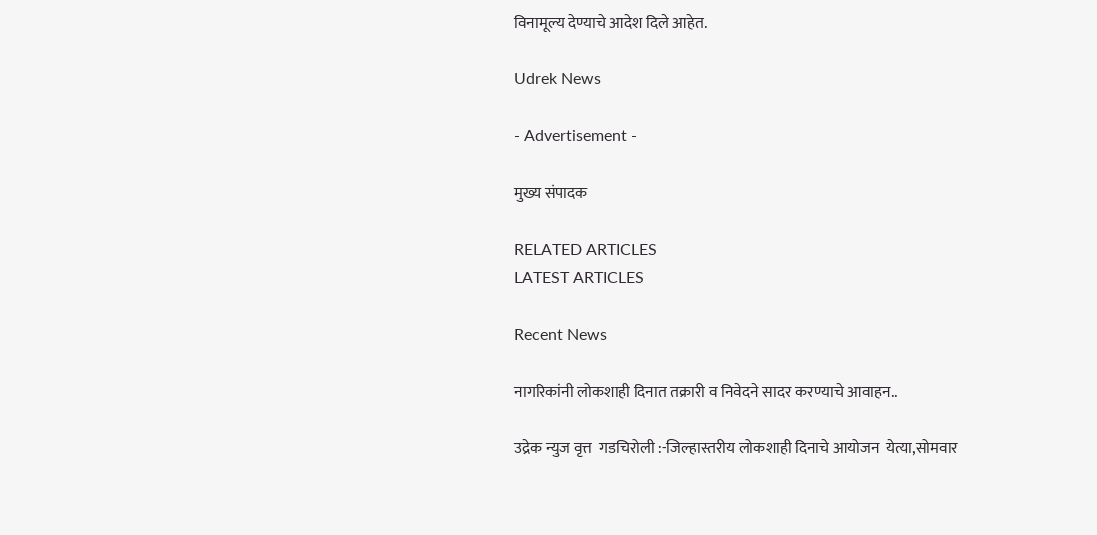विनामूल्य देण्याचे आदेश दिले आहेत.

Udrek News

- Advertisement -

मुख्य संपादक

RELATED ARTICLES
LATEST ARTICLES

Recent News

नागरिकांनी लोकशाही दिनात तक्रारी व निवेदने सादर करण्याचे आवाहन..

उद्रेक न्युज वृत्त  गडचिरोली :-जिल्हास्तरीय लोकशाही दिनाचे आयोजन  येत्या,सोमवार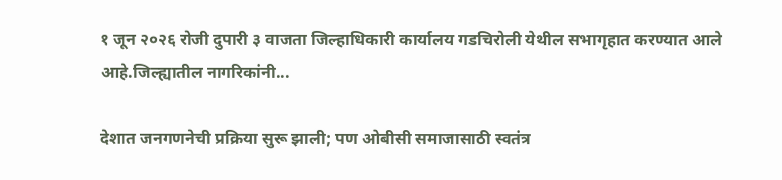१ जून २०२६ रोजी दुपारी ३ वाजता जिल्हाधिकारी कार्यालय गडचिरोली येथील सभागृहात करण्यात आले आहे.जिल्ह्यातील नागरिकांनी...

देशात जनगणनेची प्रक्रिया सुरू झाली; पण ओबीसी समाजासाठी स्वतंत्र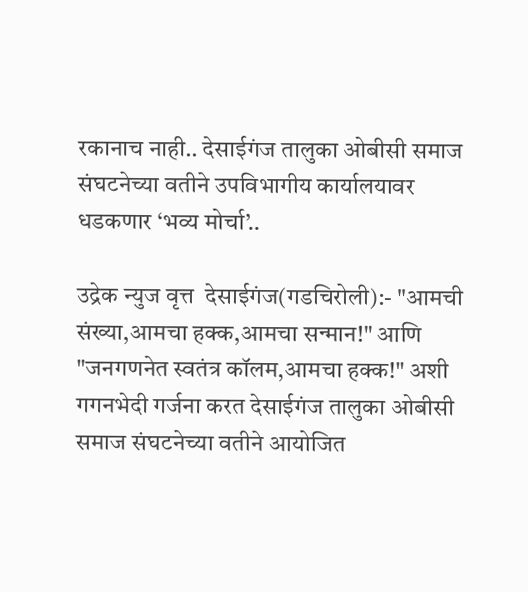रकानाच नाही.. देसाईगंज तालुका ओबीसी समाज संघटनेच्या वतीने उपविभागीय कार्यालयावर धडकणार ‘भव्य मोर्चा’..

उद्रेक न्युज वृत्त  देसाईगंज(गडचिरोली):- "आमची संख्या,आमचा हक्क,आमचा सन्मान!" आणि "जनगणनेत स्वतंत्र कॉलम,आमचा हक्क!" अशी गगनभेदी गर्जना करत देसाईगंज तालुका ओबीसी समाज संघटनेच्या वतीने आयोजित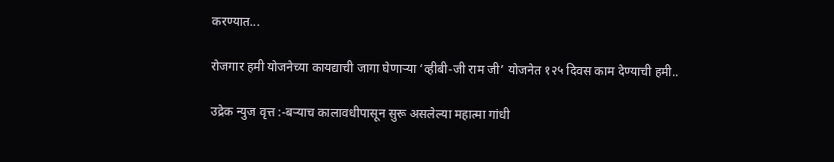करण्यात...

रोजगार हमी योजनेच्या कायद्याची जागा घेणाऱ्या ‘व्हीबी-जी राम जी’ योजनेत १२५ दिवस काम देण्याची हमी..

उद्रेक न्युज वृत्त :-बऱ्याच कालावधीपासून सुरू असलेल्या महात्मा गांधी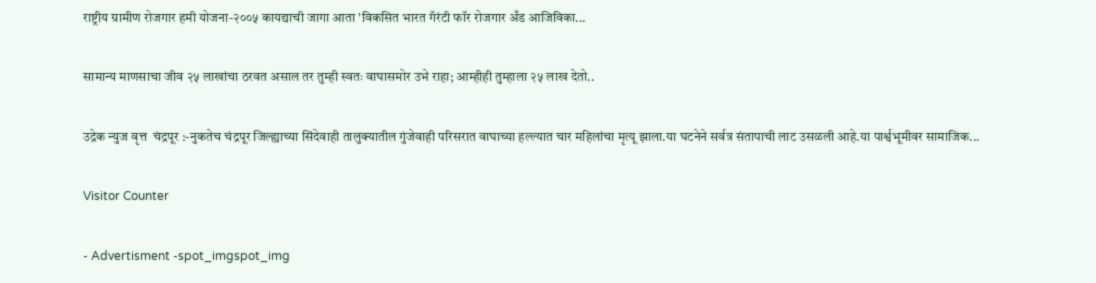राष्ट्रीय ग्रामीण रोजगार हमी योजना-२००५ कायद्याची जागा आता 'विकसित भारत गॅरंटी फॉर रोजगार अँड आजिविका...

सामान्य माणसाचा जीव २५ लाखांचा ठरवत असाल तर तुम्ही स्वतः वाघासमोर उभे राहा; आम्हीही तुम्हाला २५ लाख देतो..

उद्रेक न्युज वृत्त  चंद्रपूर :-नुकतेच चंद्रपूर जिल्ह्याच्या सिंदेवाही तालुक्यातील गुंजेवाही परिसरात वाघाच्या हल्ल्यात चार महिलांचा मृत्यू झाला.या घटनेने सर्वत्र संतापाची लाट उसळली आहे.या पार्श्वभूमीवर सामाजिक...

Visitor Counter

- Advertisment -spot_imgspot_img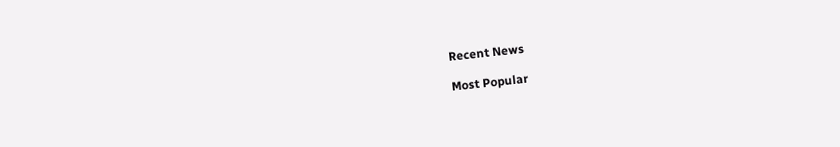Recent News

Most Popular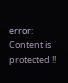error: Content is protected !!